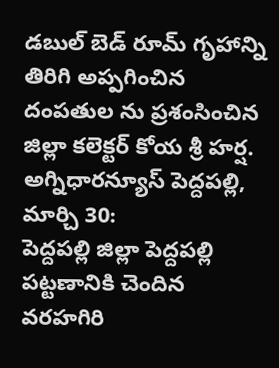డబుల్ బెడ్ రూమ్ గృహాన్ని తిరిగి అప్పగించిన దంపతుల ను ప్రశంసించిన జిల్లా కలెక్టర్ కోయ శ్రీ హర్ష.
అగ్నిధారన్యూస్ పెద్దపల్లి, మార్చి 30:
పెద్దపల్లి జిల్లా పెద్దపల్లి పట్టణానికి చెందిన వరహగిరి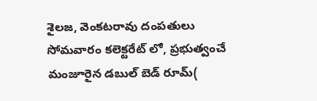శైలజ, వెంకటరావు దంపతులు సోమవారం కలెక్టరేట్ లో, ప్రభుత్వంచే మంజూరైన డబుల్ బెడ్ రూమ్(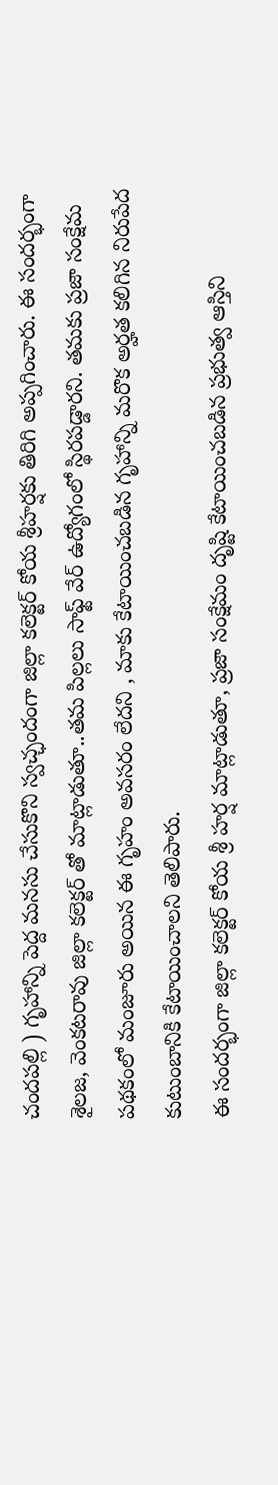చందపల్లి ) గృహాన్ని పెద్ద మనసు చేసుకొని స్వచ్ఛందంగా జిల్లా కలెక్టర్ కోయ శ్రీహర్షకు తిరిగి అప్పగించారు. ఈ సందర్భంగా శైలజ, వెంకటరావు జిల్లా కలెక్టర్ తో మాట్లాడుతూ..తమ పిల్లలు సాఫ్ట్ వేర్ ఉద్యోగంలో స్థిరపడ్డారని. తమకు ప్రజా సంక్షేమ పథకంలో మంజూరు అయిన ఈ గృహం అవసరం లేదని , మాకు కేటాయించబడిన గృహాన్ని మరొక అర్హత కలిగిన నిరుపేద కుటుంబానికి కేటాయించాలని తెలిపారు.
ఈ సందర్భంగా జిల్లా కలెక్టర్ కోయ శ్రీ హర్ష మాట్లాడుతూ, ప్రజా సంక్షేమం దృష్టి కేటాయించబడిన ప్రభుత్వ ఆస్తిని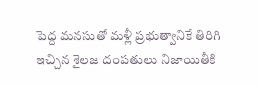పెద్ద మనసుతో మళ్లీ ప్రభుత్వానికే తిరిగి ఇచ్చిన శైలజ దంపతులు నిజాయితీకి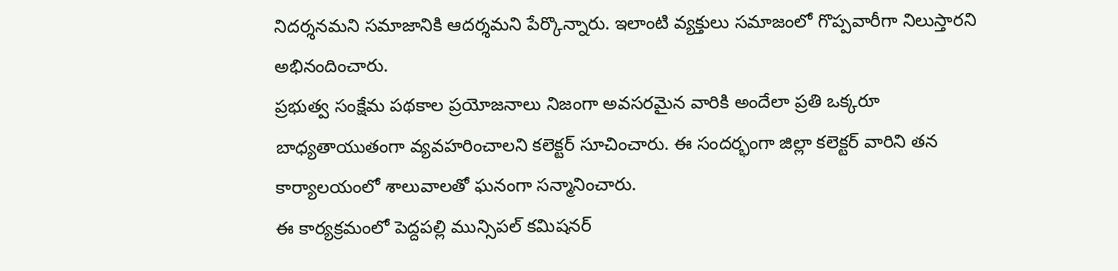నిదర్శనమని సమాజానికి ఆదర్శమని పేర్కొన్నారు. ఇలాంటి వ్యక్తులు సమాజంలో గొప్పవారీగా నిలుస్తారని అభినందించారు.
ప్రభుత్వ సంక్షేమ పథకాల ప్రయోజనాలు నిజంగా అవసరమైన వారికి అందేలా ప్రతి ఒక్కరూ బాధ్యతాయుతంగా వ్యవహరించాలని కలెక్టర్ సూచించారు. ఈ సందర్భంగా జిల్లా కలెక్టర్ వారిని తన కార్యాలయంలో శాలువాలతో ఘనంగా సన్మానించారు.
ఈ కార్యక్రమంలో పెద్దపల్లి మున్సిపల్ కమిషనర్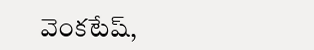వెంకటేష్,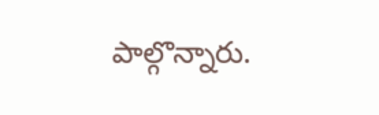పాల్గొన్నారు.